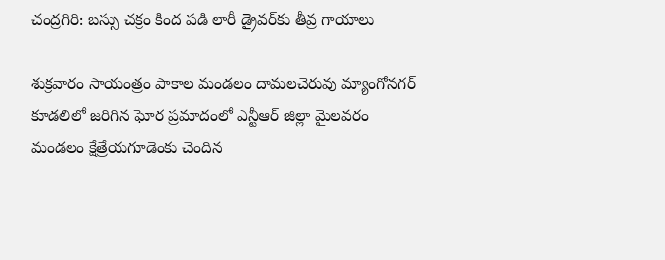చంద్రగిరి: బస్సు చక్రం కింద పడి లారీ డ్రైవర్‌కు తీవ్ర గాయాలు

శుక్రవారం సాయంత్రం పాకాల మండలం దామలచెరువు మ్యాంగోనగర్ కూడలిలో జరిగిన ఘోర ప్రమాదంలో ఎన్టీఆర్ జిల్లా మైలవరం మండలం క్షేత్రేయగూడెంకు చెందిన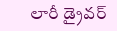లారీ డ్రైవర్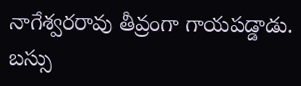నాగేశ్వరరావు తీవ్రంగా గాయపడ్డాడు. బస్సు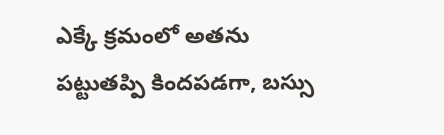ఎక్కే క్రమంలో అతను పట్టుతప్పి కిందపడగా, బస్సు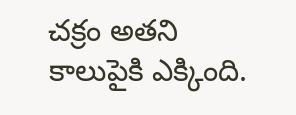చక్రం అతని కాలుపైకి ఎక్కింది.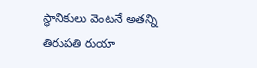స్థానికులు వెంటనే అతన్ని తిరుపతి రుయా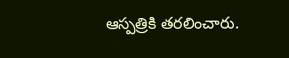ఆస్పత్రికి తరలించారు.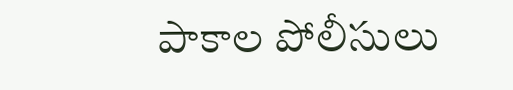పాకాల పోలీసులు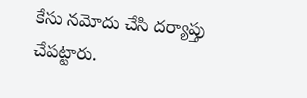కేసు నమోదు చేసి దర్యాప్తు చేపట్టారు.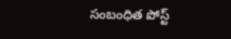సంబంధిత పోస్ట్